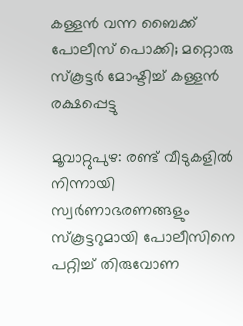കള്ളൻ വന്ന ബൈക്ക് പോലീസ് പൊക്കി; മറ്റൊരു സ്‌കൂട്ടർ മോഷ്ടിച്ച് കള്ളൻ രക്ഷപ്പെട്ടു

മൂവാറ്റുപുഴ: രണ്ട് വീടുകളില്‍ നിന്നായി സ്വര്‍ണാഭരണങ്ങളും സ്‌കൂട്ടറുമായി പോലീസിനെ പറ്റിച്ച് തിരുവോണ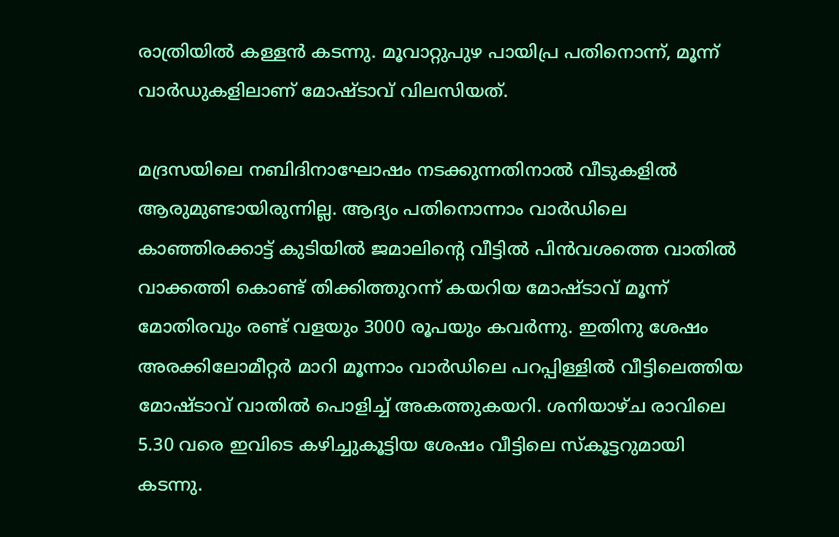രാത്രിയില്‍ കള്ളന്‍ കടന്നു. മൂവാറ്റുപുഴ പായിപ്ര പതിനൊന്ന്, മൂന്ന് വാര്‍ഡുകളിലാണ് മോഷ്ടാവ് വിലസിയത്.

മദ്രസയിലെ നബിദിനാഘോഷം നടക്കുന്നതിനാല്‍ വീടുകളില്‍ ആരുമുണ്ടായിരുന്നില്ല. ആദ്യം പതിനൊന്നാം വാര്‍ഡിലെ കാഞ്ഞിരക്കാട്ട് കുടിയില്‍ ജമാലിന്റെ വീട്ടില്‍ പിന്‍വശത്തെ വാതില്‍ വാക്കത്തി കൊണ്ട് തിക്കിത്തുറന്ന് കയറിയ മോഷ്ടാവ് മൂന്ന് മോതിരവും രണ്ട് വളയും 3000 രൂപയും കവര്‍ന്നു. ഇതിനു ശേഷം അരക്കിലോമീറ്റര്‍ മാറി മൂന്നാം വാര്‍ഡിലെ പറപ്പിള്ളില്‍ വീട്ടിലെത്തിയ മോഷ്ടാവ് വാതില്‍ പൊളിച്ച് അകത്തുകയറി. ശനിയാഴ്ച രാവിലെ 5.30 വരെ ഇവിടെ കഴിച്ചുകൂട്ടിയ ശേഷം വീട്ടിലെ സ്‌കൂട്ടറുമായി കടന്നു.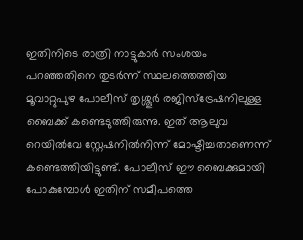ഇതിനിടെ രാത്രി നാട്ടുകാര്‍ സംശയം പറഞ്ഞതിനെ തുടര്‍ന്ന് സ്ഥലത്തെത്തിയ മൂവാറ്റുപുഴ പോലീസ് തൃശ്ശൂര്‍ രജിസ്‌ട്രേഷനിലുള്ള ബൈക്ക് കണ്ടെടുത്തിരുന്നു. ഇത് ആലുവ റെയില്‍വേ സ്റ്റേഷനില്‍നിന്ന് മോഷ്ടിച്ചതാണെന്ന് കണ്ടെത്തിയിട്ടുണ്ട്. പോലീസ് ഈ ബൈക്കുമായി പോകുമ്പോള്‍ ഇതിന് സമീപത്തെ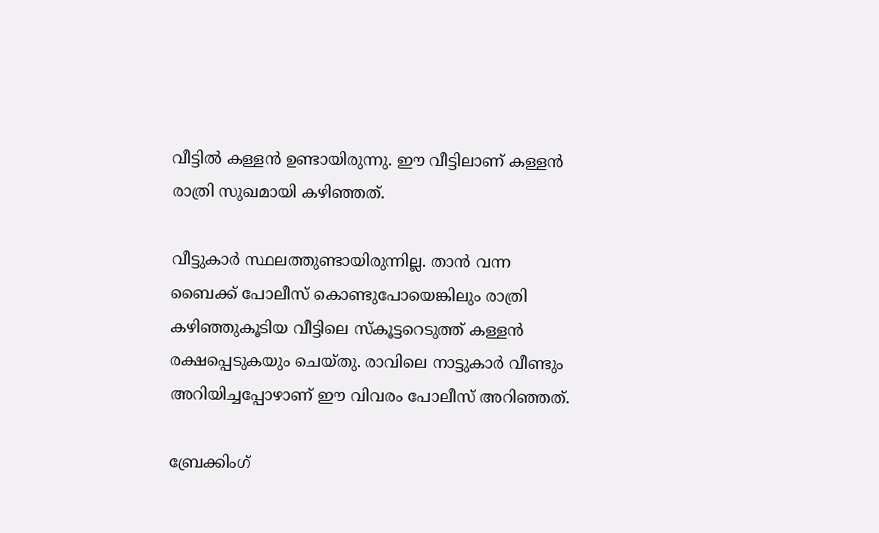വീട്ടില്‍ കള്ളന്‍ ഉണ്ടായിരുന്നു. ഈ വീട്ടിലാണ് കള്ളന്‍ രാത്രി സുഖമായി കഴിഞ്ഞത്.

വീട്ടുകാര്‍ സ്ഥലത്തുണ്ടായിരുന്നില്ല. താന്‍ വന്ന ബൈക്ക് പോലീസ് കൊണ്ടുപോയെങ്കിലും രാത്രി കഴിഞ്ഞുകൂടിയ വീട്ടിലെ സ്‌കൂട്ടറെടുത്ത് കള്ളന്‍ രക്ഷപ്പെടുകയും ചെയ്തു. രാവിലെ നാട്ടുകാര്‍ വീണ്ടും അറിയിച്ചപ്പോഴാണ് ഈ വിവരം പോലീസ് അറിഞ്ഞത്.

ബ്രേക്കിംഗ്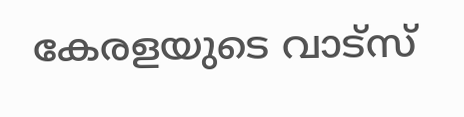കേരളയുടെ വാട്സ്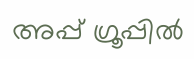അപ്പ് ഗ്രൂപ്പിൽ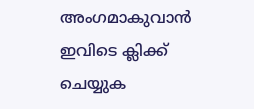അംഗമാകുവാൻ ഇവിടെ ക്ലിക്ക് ചെയ്യുക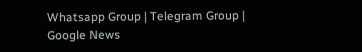Whatsapp Group | Telegram Group | Google News